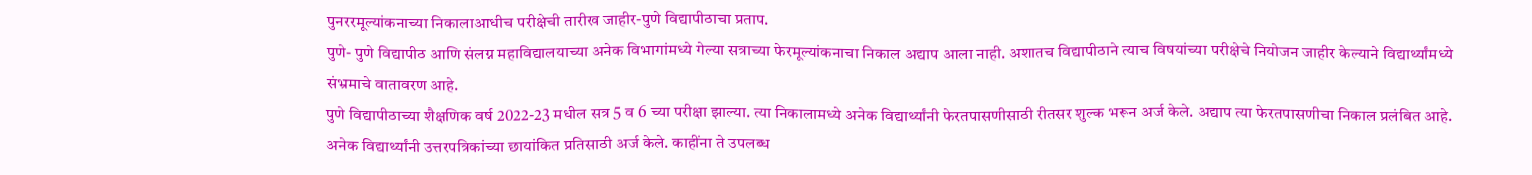पुनररमूल्यांकनाच्या निकालाआधीच परीक्षेची तारीख जाहीर-पुणे विद्यापीठाचा प्रताप.
पुणे- पुणे विद्यापीठ आणि संलग्न महाविद्यालयाच्या अनेक विभागांमध्ये गेल्या सत्राच्या फेरमूल्यांकनाचा निकाल अद्याप आला नाही. अशातच विद्यापीठाने त्याच विषयांच्या परीक्षेचे नियोजन जाहीर केल्याने विद्यार्थ्यांमध्ये संभ्रमाचे वातावरण आहे.
पुणे विद्यापीठाच्या शैक्षणिक वर्ष 2022-23 मधील सत्र 5 व 6 च्या परीक्षा झाल्या. त्या निकालामध्ये अनेक विद्यार्थ्यांनी फेरतपासणीसाठी रीतसर शुल्क भरून अर्ज केले. अद्याप त्या फेरतपासणीचा निकाल प्रलंबित आहे. अनेक विद्यार्थ्यांनी उत्तरपत्रिकांच्या छायांकित प्रतिसाठी अर्ज केले. काहींना ते उपलब्ध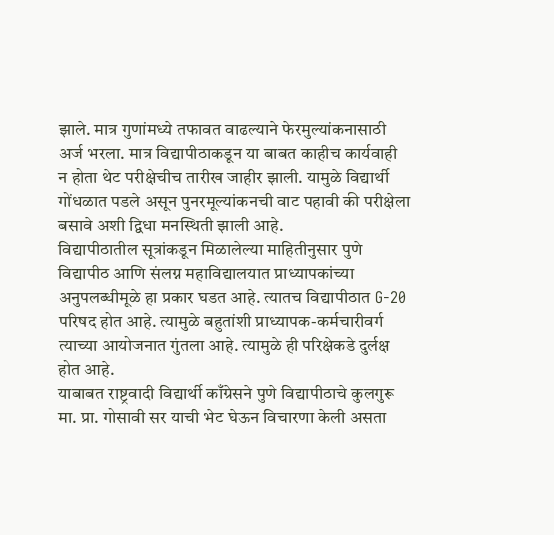झाले. मात्र गुणांमध्ये तफावत वाढल्याने फेरमुल्यांकनासाठी अर्ज भरला. मात्र विद्यापीठाकडून या बाबत काहीच कार्यवाही न होता थेट परीक्षेचीच तारीख जाहीर झाली. यामुळे विद्यार्थी गोंधळात पडले असून पुनरमूल्यांकनची वाट पहावी की परीक्षेला बसावे अशी द्विधा मनस्थिती झाली आहे.
विद्यापीठातील सूत्रांकडून मिळालेल्या माहितीनुसार पुणे विद्यापीठ आणि संलग्न महाविद्यालयात प्राध्यापकांच्या अनुपलब्धीमूळे हा प्रकार घडत आहे. त्यातच विद्यापीठात G-20 परिषद होत आहे. त्यामुळे बहुतांशी प्राध्यापक-कर्मचारीवर्ग त्याच्या आयोजनात गुंतला आहे. त्यामुळे ही परिक्षेकडे दुर्लक्ष होत आहे.
याबाबत राष्ट्रवादी विद्यार्थी काँग्रेसने पुणे विद्यापीठाचे कुलगुरू मा. प्रा. गोसावी सर याची भेट घेऊन विचारणा केली असता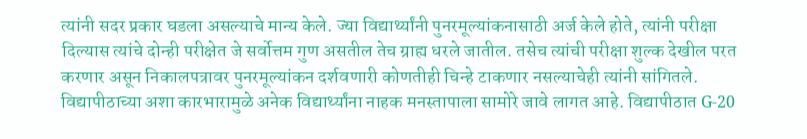त्यांनी सदर प्रकार घडला असल्याचे मान्य केले. ज्या विद्यार्थ्यांनी पुनरमूल्यांकनासाठी अर्ज केले होते, त्यांनी परीक्षा दिल्यास त्यांचे दोन्ही परीक्षेत जे सर्वोत्तम गुण असतील तेच ग्राह्य धरले जातील. तसेच त्यांची परीक्षा शुल्क देखील परत करणार असून निकालपत्रावर पुनरमूल्यांकन दर्शवणारी कोणतीही चिन्हे टाकणार नसल्याचेही त्यांनी सांगितले.
विद्यापीठाच्या अशा कारभारामुळे अनेक विद्यार्थ्यांना नाहक मनस्तापाला सामोरे जावे लागत आहे. विद्यापीठात G-20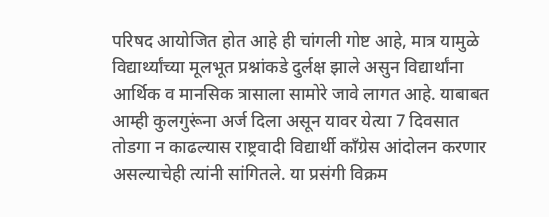परिषद आयोजित होत आहे ही चांगली गोष्ट आहे, मात्र यामुळे विद्यार्थ्यांच्या मूलभूत प्रश्नांकडे दुर्लक्ष झाले असुन विद्यार्थांना आर्थिक व मानसिक त्रासाला सामोरे जावे लागत आहे. याबाबत आम्ही कुलगुरूंना अर्ज दिला असून यावर येत्या 7 दिवसात तोडगा न काढल्यास राष्ट्रवादी विद्यार्थी काँग्रेस आंदोलन करणार असल्याचेही त्यांनी सांगितले. या प्रसंगी विक्रम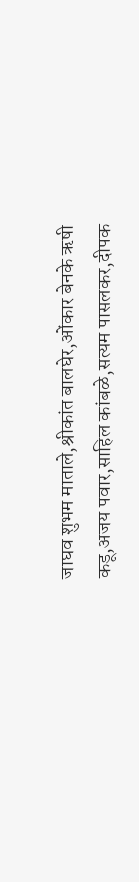जाघव शुभम माताले,श्रीकांत बालघेर,ओंकार बेनके ऋषी कडू,अजय पवार,साहिल कांबळे,सत्यम पासलकर,दीपक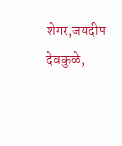शेगर,जयदीप देवकुळे,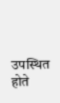उपस्थित होते